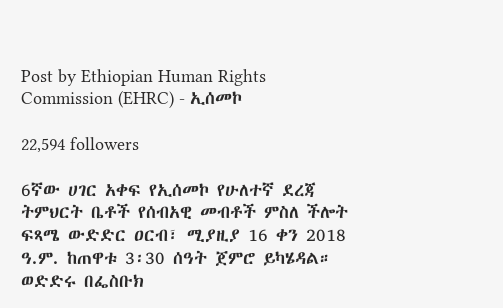Post by Ethiopian Human Rights Commission (EHRC) - ኢሰመኮ

22,594 followers

6ኛው ሀገር አቀፍ የኢሰመኮ የሁለተኛ ደረጃ ትምህርት ቤቶች የሰብአዊ መብቶች ምስለ ችሎት ፍጻሜ ውድድር ዐርብ፣ ሚያዚያ 16 ቀን 2018 ዓ.ም. ከጠዋቱ 3፡30 ሰዓት ጀምሮ ይካሄዳል። ወድድሩ በፌስቡክ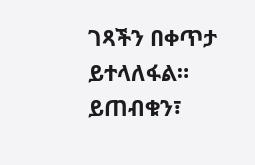ገጻችን በቀጥታ ይተላለፋል። ይጠብቁን፣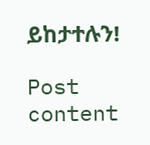ይከታተሉን!

Post content